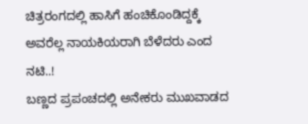ಚಿತ್ರರಂಗದಲ್ಲಿ ಹಾಸಿಗೆ ಹಂಚಿಕೊಂಡಿದ್ದಕ್ಕೆ ಅವರೆಲ್ಲ ನಾಯಕಿಯರಾಗಿ ಬೆಳೆದರು ಎಂದ ನಟಿ..!
ಬಣ್ಣದ ಪ್ರಪಂಚದಲ್ಲಿ ಅನೇಕರು ಮುಖವಾಡದ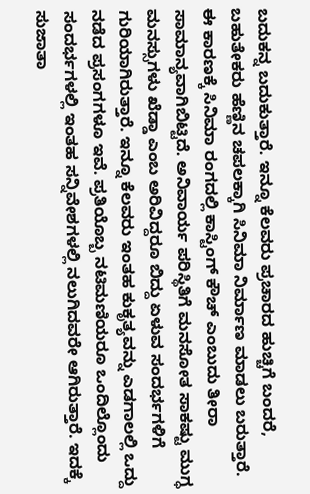ಬದುಕನ್ನ ಬದುಕುತ್ತಾರೆ. ಇನ್ನೂ ಕೆಲವರು ಪ್ರಚಾರದ ಹುಚ್ಚಿಗೆ ಬಂದರೆ, ಬಹುತೇಕರು ಹೆಣ್ಣಿನ ಚಪಲಕ್ಕಾಗಿ ಸಿನಿಮಾ ನಿರ್ಮಾಣ ಮಾಡಲು ಬರುತ್ತಾರೆ. ಈ ಕಾರಣಕ್ಕೆ ಸಿನಿಮಾ ರಂಗದಲ್ಲಿ ಕಾಸ್ಟಿಂಗ್ ಕೌಚ್ ಎಂಬುದು ತೀರಾ ಸಾಮಾನ್ಯವಾಗಿಬಿಟ್ಟಿದೆ. ಅನಿವಾರ್ಯ ಪರಿಸ್ಥಿತಿಗೆ ಮನಸೋತ ಸಾಕಷ್ಟು ಮುಗ್ಧ ಮನಸ್ಸುಗಳು ಖೆಡ್ಡಾ ಎಂಬ ಅರಿವಿದ್ದರೂ ಬಿದ್ದು ಏಳುವ ಸಂದರ್ಭಗಳಿಗೆ ಗುರಿಯಾಗಿರುತ್ತಾರೆ. ಇನ್ನೂ ಕೆಲವರು ಇಂತಹ ಕುಕೃತ್ಯವನ್ನು ಎಡಗಾಲಲ್ಲಿ ಒದ್ದು ನಡೆದ ಪ್ರಸಂಗಗಳೂ ಇವೆ. ಪ್ರತಿಯೊಬ್ಬ ನಟಿಮಣಿಯರೂ ಒಂದಿಲ್ಲೊಂದು ಸಂದರ್ಭಗಳಲ್ಲಿ ಇಂತಹ ಸನ್ನಿವೇಶಗಳಲ್ಲಿ ನಲುಗಿದವರೇ ಆಗಿರುತ್ತಾರೆ. ಇದಕ್ಕೆ ಸುಜಾತಾ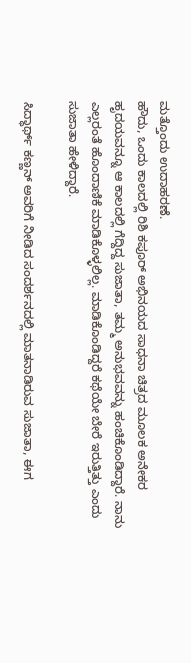ಮತ್ತೊಂದು ಉದಾಹರಣೆ.
ಹೌದು, ಒಂದು ಕಾಲದಲ್ಲಿ ರಿಶಿ ಕಪೂರ್ ಅಭಿನಯದ ಸಾಧನಾ ಚಿತ್ರದ ಮೂಲಕ ಅನೇಕರ ಹೃದಯವನ್ನೂ ಆ ಕಾಲದಲ್ಲಿ ಗೆದ್ದಿದ್ದ ಸುಜಾತಾ, ತಮ್ಮ ಅನುಭವವನ್ನು ಹಂಚಿಕೊಂಡಿದ್ದಾರೆ. ನಾನು ಎಲ್ಲರಂತೆ ಹೊಂದಾಣಿಕೆ ಮಾಡಿಕೊಳ್ಳಲಿಲ್ಲ. ಮಾಡಿಕೊಂಡಿದ್ದರೆ ಕಥೆಯೇ ಬೇರೆ ಇರುತ್ತಿತ್ತು ಎಂದು ಸುಜಾತಾ ಹೇಳಿದ್ದಾರೆ.

ಸಿದ್ಧಾರ್ಥ್ ಕಣ್ಣನ್ ಅವರಿಗೆ ನೀಡಿದ ಸಂದರ್ಶನದಲ್ಲಿ ಮಾತನಾಡಿರುವ ಸುಜಾತಾ, ಈಗ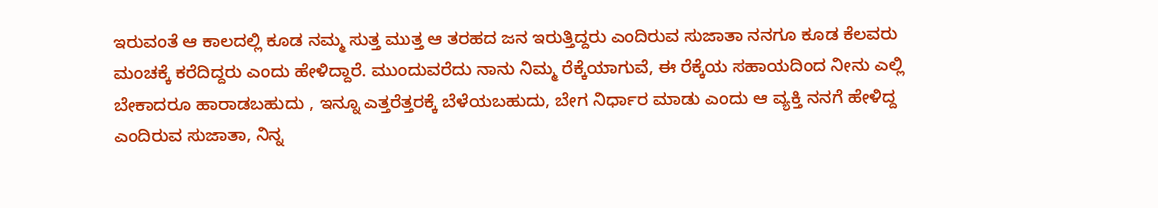ಇರುವಂತೆ ಆ ಕಾಲದಲ್ಲಿ ಕೂಡ ನಮ್ಮ ಸುತ್ತ ಮುತ್ತ ಆ ತರಹದ ಜನ ಇರುತ್ತಿದ್ದರು ಎಂದಿರುವ ಸುಜಾತಾ ನನಗೂ ಕೂಡ ಕೆಲವರು ಮಂಚಕ್ಕೆ ಕರೆದಿದ್ದರು ಎಂದು ಹೇಳಿದ್ದಾರೆ. ಮುಂದುವರೆದು ನಾನು ನಿಮ್ಮ ರೆಕ್ಕೆಯಾಗುವೆ, ಈ ರೆಕ್ಕೆಯ ಸಹಾಯದಿಂದ ನೀನು ಎಲ್ಲಿ ಬೇಕಾದರೂ ಹಾರಾಡಬಹುದು , ಇನ್ನೂ ಎತ್ತರೆತ್ತರಕ್ಕೆ ಬೆಳೆಯಬಹುದು, ಬೇಗ ನಿರ್ಧಾರ ಮಾಡು ಎಂದು ಆ ವ್ಯಕ್ತಿ ನನಗೆ ಹೇಳಿದ್ದ ಎಂದಿರುವ ಸುಜಾತಾ, ನಿನ್ನ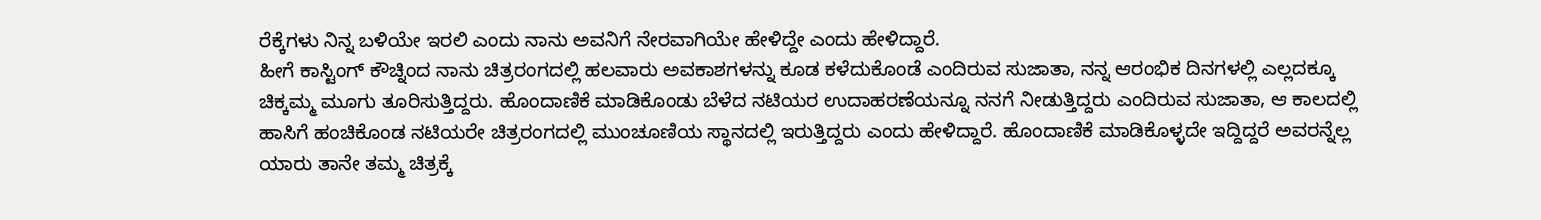ರೆಕ್ಕೆಗಳು ನಿನ್ನ ಬಳಿಯೇ ಇರಲಿ ಎಂದು ನಾನು ಅವನಿಗೆ ನೇರವಾಗಿಯೇ ಹೇಳಿದ್ದೇ ಎಂದು ಹೇಳಿದ್ದಾರೆ.
ಹೀಗೆ ಕಾಸ್ಟಿಂಗ್ ಕೌಚ್ನಿಂದ ನಾನು ಚಿತ್ರರಂಗದಲ್ಲಿ ಹಲವಾರು ಅವಕಾಶಗಳನ್ನು ಕೂಡ ಕಳೆದುಕೊಂಡೆ ಎಂದಿರುವ ಸುಜಾತಾ, ನನ್ನ ಆರಂಭಿಕ ದಿನಗಳಲ್ಲಿ ಎಲ್ಲದಕ್ಕೂ ಚಿಕ್ಕಮ್ಮ ಮೂಗು ತೂರಿಸುತ್ತಿದ್ದರು. ಹೊಂದಾಣಿಕೆ ಮಾಡಿಕೊಂಡು ಬೆಳೆದ ನಟಿಯರ ಉದಾಹರಣೆಯನ್ನೂ ನನಗೆ ನೀಡುತ್ತಿದ್ದರು ಎಂದಿರುವ ಸುಜಾತಾ, ಆ ಕಾಲದಲ್ಲಿ ಹಾಸಿಗೆ ಹಂಚಿಕೊಂಡ ನಟಿಯರೇ ಚಿತ್ರರಂಗದಲ್ಲಿ ಮುಂಚೂಣಿಯ ಸ್ಥಾನದಲ್ಲಿ ಇರುತ್ತಿದ್ದರು ಎಂದು ಹೇಳಿದ್ದಾರೆ. ಹೊಂದಾಣಿಕೆ ಮಾಡಿಕೊಳ್ಳದೇ ಇದ್ದಿದ್ದರೆ ಅವರನ್ನೆಲ್ಲ ಯಾರು ತಾನೇ ತಮ್ಮ ಚಿತ್ರಕ್ಕೆ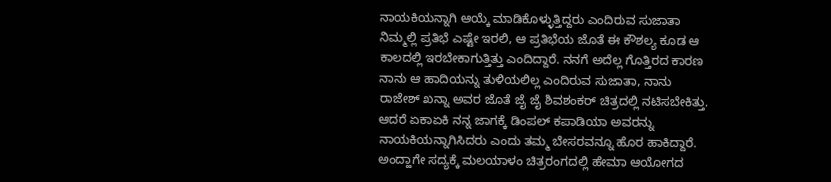ನಾಯಕಿಯನ್ನಾಗಿ ಆಯ್ಕೆ ಮಾಡಿಕೊಳ್ಳುತ್ತಿದ್ದರು ಎಂದಿರುವ ಸುಜಾತಾ ನಿಮ್ಮಲ್ಲಿ ಪ್ರತಿಭೆ ಎಷ್ಟೇ ಇರಲಿ, ಆ ಪ್ರತಿಭೆಯ ಜೊತೆ ಈ ಕೌಶಲ್ಯ ಕೂಡ ಆ ಕಾಲದಲ್ಲಿ ಇರಬೇಕಾಗುತ್ತಿತ್ತು ಎಂದಿದ್ದಾರೆ. ನನಗೆ ಅದೆಲ್ಲ ಗೊತ್ತಿರದ ಕಾರಣ ನಾನು ಆ ಹಾದಿಯನ್ನು ತುಳಿಯಲಿಲ್ಲ ಎಂದಿರುವ ಸುಜಾತಾ, ನಾನು ರಾಜೇಶ್ ಖನ್ನಾ ಅವರ ಜೊತೆ ಜೈ ಜೈ ಶಿವಶಂಕರ್ ಚಿತ್ರದಲ್ಲಿ ನಟಿಸಬೇಕಿತ್ತು. ಆದರೆ ಏಕಾಏಕಿ ನನ್ನ ಜಾಗಕ್ಕೆ ಡಿಂಪಲ್ ಕಪಾಡಿಯಾ ಅವರನ್ನು ನಾಯಕಿಯನ್ನಾಗಿಸಿದರು ಎಂದು ತಮ್ಮ ಬೇಸರವನ್ನೂ ಹೊರ ಹಾಕಿದ್ದಾರೆ.
ಅಂದ್ಹಾಗೇ ಸದ್ಯಕ್ಕೆ ಮಲಯಾಳಂ ಚಿತ್ರರಂಗದಲ್ಲಿ ಹೇಮಾ ಆಯೋಗದ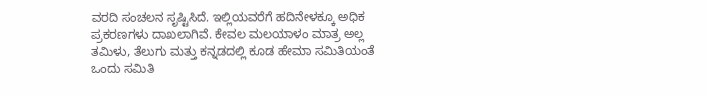ವರದಿ ಸಂಚಲನ ಸೃಷ್ಟಿಸಿದೆ. ಇಲ್ಲಿಯವರೆಗೆ ಹದಿನೇಳಕ್ಕೂ ಅಧಿಕ ಪ್ರಕರಣಗಳು ದಾಖಲಾಗಿವೆ. ಕೇವಲ ಮಲಯಾಳಂ ಮಾತ್ರ ಅಲ್ಲ ತಮಿಳು, ತೆಲುಗು ಮತ್ತು ಕನ್ನಡದಲ್ಲಿ ಕೂಡ ಹೇಮಾ ಸಮಿತಿಯಂತೆ ಒಂದು ಸಮಿತಿ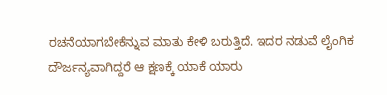ರಚನೆಯಾಗಬೇಕೆನ್ನುವ ಮಾತು ಕೇಳಿ ಬರುತ್ತಿದೆ. ಇದರ ನಡುವೆ ಲೈಂಗಿಕ ದೌರ್ಜನ್ಯವಾಗಿದ್ದರೆ ಆ ಕ್ಷಣಕ್ಕೆ ಯಾಕೆ ಯಾರು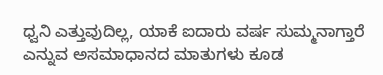ಧ್ವನಿ ಎತ್ತುವುದಿಲ್ಲ, ಯಾಕೆ ಐದಾರು ವರ್ಷ ಸುಮ್ಮನಾಗ್ತಾರೆ ಎನ್ನುವ ಅಸಮಾಧಾನದ ಮಾತುಗಳು ಕೂಡ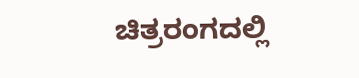ಚಿತ್ರರಂಗದಲ್ಲಿ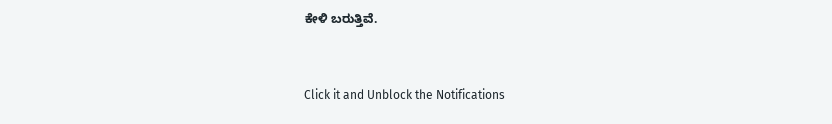ಕೇಳಿ ಬರುತ್ತಿವೆ.


Click it and Unblock the Notifications